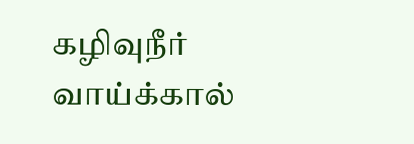கழிவுநீர் வாய்க்கால்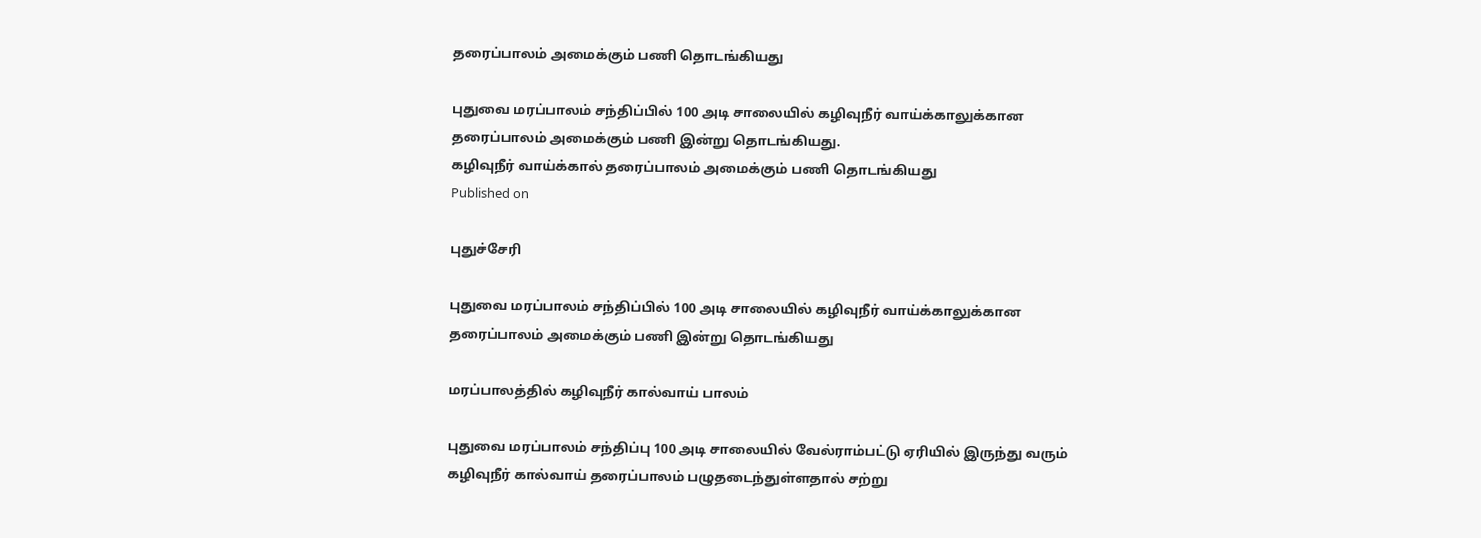தரைப்பாலம் அமைக்கும் பணி தொடங்கியது

புதுவை மரப்பாலம் சந்திப்பில் 100 அடி சாலையில் கழிவுநீர் வாய்க்காலுக்கான தரைப்பாலம் அமைக்கும் பணி இன்று தொடங்கியது.
கழிவுநீர் வாய்க்கால் தரைப்பாலம் அமைக்கும் பணி தொடங்கியது
Published on

புதுச்சேரி

புதுவை மரப்பாலம் சந்திப்பில் 100 அடி சாலையில் கழிவுநீர் வாய்க்காலுக்கான தரைப்பாலம் அமைக்கும் பணி இன்று தொடங்கியது

மரப்பாலத்தில் கழிவுநீர் கால்வாய் பாலம்

புதுவை மரப்பாலம் சந்திப்பு 100 அடி சாலையில் வேல்ராம்பட்டு ஏரியில் இருந்து வரும் கழிவுநீர் கால்வாய் தரைப்பாலம் பழுதடைந்துள்ளதால் சற்று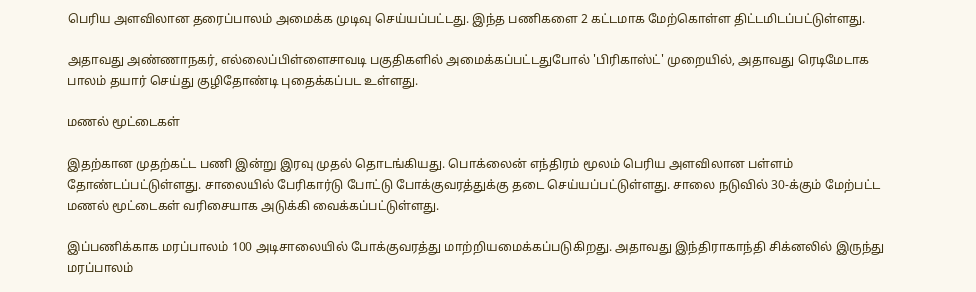பெரிய அளவிலான தரைப்பாலம் அமைக்க முடிவு செய்யப்பட்டது. இந்த பணிகளை 2 கட்டமாக மேற்கொள்ள திட்டமிடப்பட்டுள்ளது.

அதாவது அண்ணாநகர், எல்லைப்பிள்ளைசாவடி பகுதிகளில் அமைக்கப்பட்டதுபோல் 'பிரிகாஸ்ட்' முறையில், அதாவது ரெடிமேடாக பாலம் தயார் செய்து குழிதோண்டி புதைக்கப்பட உள்ளது.

மணல் மூட்டைகள்

இதற்கான முதற்கட்ட பணி இன்று இரவு முதல் தொடங்கியது. பொக்லைன் எந்திரம் மூலம் பெரிய அளவிலான பள்ளம் தோண்டப்பட்டுள்ளது. சாலையில் பேரிகார்டு போட்டு போக்குவரத்துக்கு தடை செய்யப்பட்டுள்ளது. சாலை நடுவில் 30-க்கும் மேற்பட்ட மணல் மூட்டைகள் வரிசையாக அடுக்கி வைக்கப்பட்டுள்ளது.

இப்பணிக்காக மரப்பாலம் 100 அடிசாலையில் போக்குவரத்து மாற்றியமைக்கப்படுகிறது. அதாவது இந்திராகாந்தி சிக்னலில் இருந்து மரப்பாலம்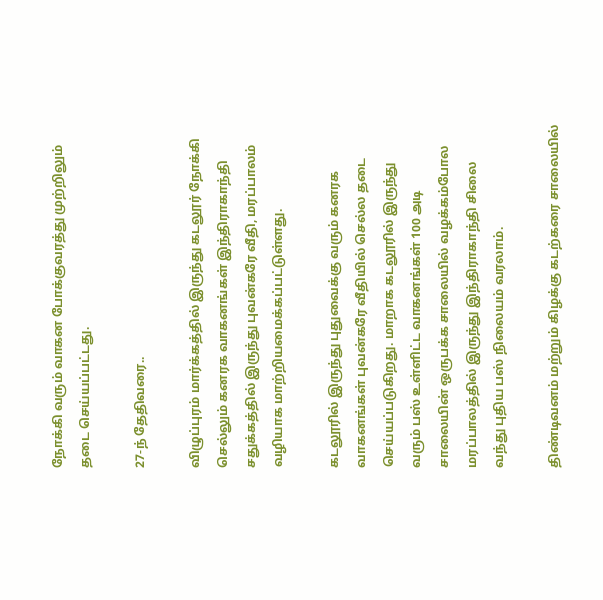நோக்கி வரும் வாகன போக்குவரத்து முற்றிலும் தடை செய்யப்பட்டது.

27-ந் தேதிவரை..

விழுப்புரம் மார்க்கத்தில் இருந்து கடலூர் நோக்கி செல்லும் கனரக வாகனங்கள் இந்திராகாந்தி சதுக்கத்தில் இருந்து புவன்கரே வீதி, மரப்பாலம் வழியாக மாற்றியமைக்கப்பட்டுள்ளது.

கடலூரில் இருந்து புதுவைக்கு வரும் கனரக வாகனங்கள் புவன்கரே வீதியில் செல்ல தடை செய்யப்படுகிறது. மாறாக கடலூரில் இருந்து வரும் பஸ் உள்ளிட்ட வாகனங்கள் 100 அடி சாலையின் ஒருபக்க சாலையில் வழக்கம்போல மரப்பாலத்தில் இருந்து இந்திராகாந்தி சிலை வந்து புதிய பஸ் நிலையம் வரலாம்.

திண்டிவனம் மற்றும் கிழக்கு கடற்கரை சாலையில்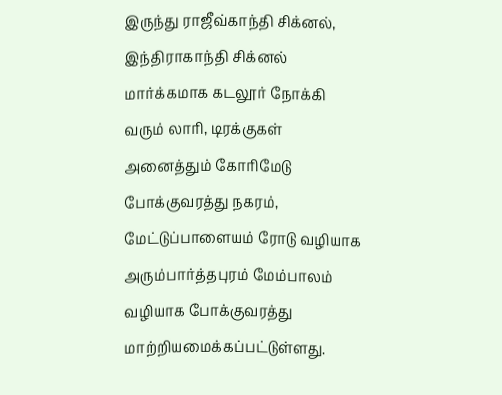இருந்து ராஜீவ்காந்தி சிக்னல், இந்திராகாந்தி சிக்னல் மார்க்கமாக கடலூர் நோக்கி வரும் லாரி, டிரக்குகள் அனைத்தும் கோரிமேடு போக்குவரத்து நகரம், மேட்டுப்பாளையம் ரோடு வழியாக அரும்பார்த்தபுரம் மேம்பாலம் வழியாக போக்குவரத்து மாற்றியமைக்கப்பட்டுள்ளது.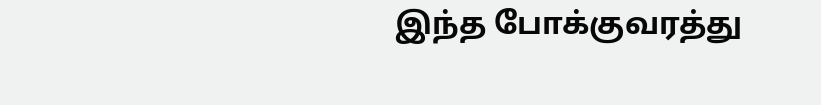இந்த போக்குவரத்து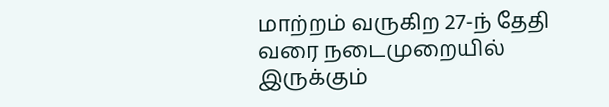மாற்றம் வருகிற 27-ந் தேதி வரை நடைமுறையில் இருக்கும்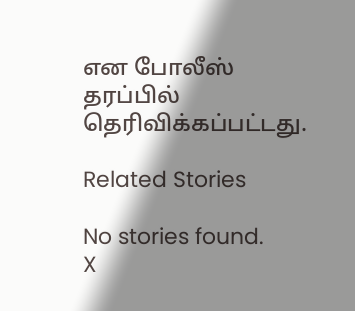என போலீஸ் தரப்பில் தெரிவிக்கப்பட்டது.

Related Stories

No stories found.
X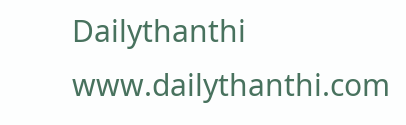Dailythanthi
www.dailythanthi.com